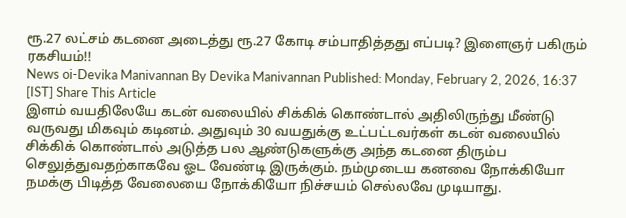ரூ.27 லட்சம் கடனை அடைத்து ரூ.27 கோடி சம்பாதித்தது எப்படி? இளைஞர் பகிரும் ரகசியம்!!
News oi-Devika Manivannan By Devika Manivannan Published: Monday, February 2, 2026, 16:37 [IST] Share This Article
இளம் வயதிலேயே கடன் வலையில் சிக்கிக் கொண்டால் அதிலிருந்து மீண்டு வருவது மிகவும் கடினம். அதுவும் 30 வயதுக்கு உட்பட்டவர்கள் கடன் வலையில் சிக்கிக் கொண்டால் அடுத்த பல ஆண்டுகளுக்கு அந்த கடனை திரும்ப செலுத்துவதற்காகவே ஓட வேண்டி இருக்கும். நம்முடைய கனவை நோக்கியோ நமக்கு பிடித்த வேலையை நோக்கியோ நிச்சயம் செல்லவே முடியாது.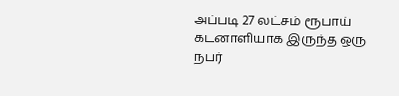அப்படி 27 லட்சம் ரூபாய் கடனாளியாக இருந்த ஒரு நபர்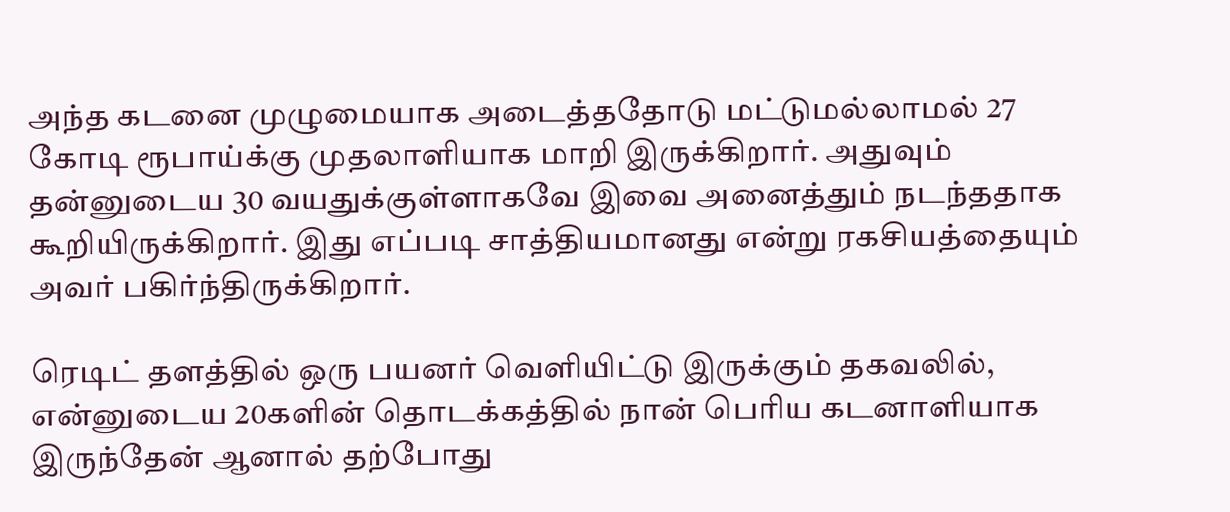அந்த கடனை முழுமையாக அடைத்ததோடு மட்டுமல்லாமல் 27 கோடி ரூபாய்க்கு முதலாளியாக மாறி இருக்கிறார். அதுவும் தன்னுடைய 30 வயதுக்குள்ளாகவே இவை அனைத்தும் நடந்ததாக கூறியிருக்கிறார். இது எப்படி சாத்தியமானது என்று ரகசியத்தையும் அவர் பகிர்ந்திருக்கிறார்.

ரெடிட் தளத்தில் ஒரு பயனர் வெளியிட்டு இருக்கும் தகவலில், என்னுடைய 20களின் தொடக்கத்தில் நான் பெரிய கடனாளியாக இருந்தேன் ஆனால் தற்போது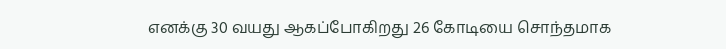எனக்கு 30 வயது ஆகப்போகிறது 26 கோடியை சொந்தமாக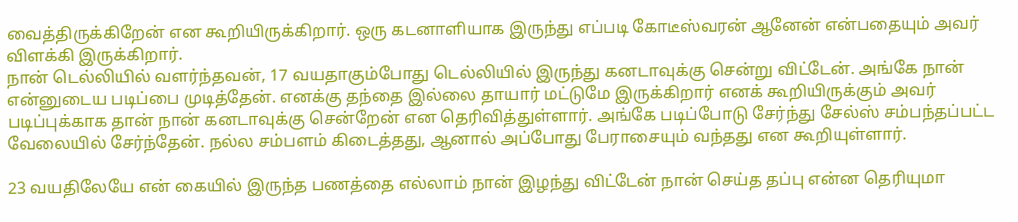வைத்திருக்கிறேன் என கூறியிருக்கிறார். ஒரு கடனாளியாக இருந்து எப்படி கோடீஸ்வரன் ஆனேன் என்பதையும் அவர் விளக்கி இருக்கிறார்.
நான் டெல்லியில் வளர்ந்தவன், 17 வயதாகும்போது டெல்லியில் இருந்து கனடாவுக்கு சென்று விட்டேன். அங்கே நான் என்னுடைய படிப்பை முடித்தேன். எனக்கு தந்தை இல்லை தாயார் மட்டுமே இருக்கிறார் எனக் கூறியிருக்கும் அவர் படிப்புக்காக தான் நான் கனடாவுக்கு சென்றேன் என தெரிவித்துள்ளார். அங்கே படிப்போடு சேர்ந்து சேல்ஸ் சம்பந்தப்பட்ட வேலையில் சேர்ந்தேன். நல்ல சம்பளம் கிடைத்தது, ஆனால் அப்போது பேராசையும் வந்தது என கூறியுள்ளார்.

23 வயதிலேயே என் கையில் இருந்த பணத்தை எல்லாம் நான் இழந்து விட்டேன் நான் செய்த தப்பு என்ன தெரியுமா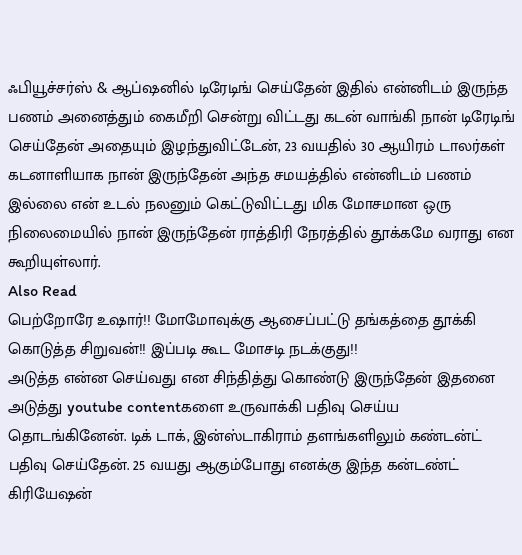ஃபியூச்சர்ஸ் & ஆப்ஷனில் டிரேடிங் செய்தேன் இதில் என்னிடம் இருந்த பணம் அனைத்தும் கைமீறி சென்று விட்டது கடன் வாங்கி நான் டிரேடிங் செய்தேன் அதையும் இழந்துவிட்டேன், 23 வயதில் 30 ஆயிரம் டாலர்கள் கடனாளியாக நான் இருந்தேன் அந்த சமயத்தில் என்னிடம் பணம் இல்லை என் உடல் நலனும் கெட்டுவிட்டது மிக மோசமான ஒரு நிலைமையில் நான் இருந்தேன் ராத்திரி நேரத்தில் தூக்கமே வராது என கூறியுள்லார்.
Also Read
பெற்றோரே உஷார்!! மோமோவுக்கு ஆசைப்பட்டு தங்கத்தை தூக்கி கொடுத்த சிறுவன்!! இப்படி கூட மோசடி நடக்குது!!
அடுத்த என்ன செய்வது என சிந்தித்து கொண்டு இருந்தேன் இதனை அடுத்து youtube contentகளை உருவாக்கி பதிவு செய்ய தொடங்கினேன். டிக் டாக், இன்ஸ்டாகிராம் தளங்களிலும் கண்டன்ட் பதிவு செய்தேன். 25 வயது ஆகும்போது எனக்கு இந்த கன்டண்ட் கிரியேஷன்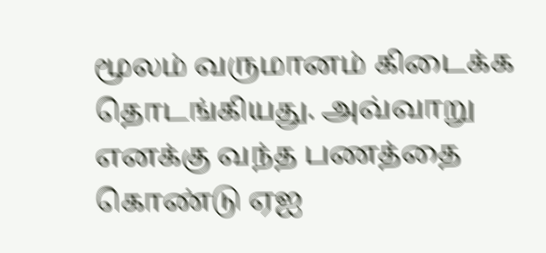மூலம் வருமானம் கிடைக்க தொடங்கியது. அவ்வாறு எனக்கு வந்த பணத்தை கொண்டு ஏஐ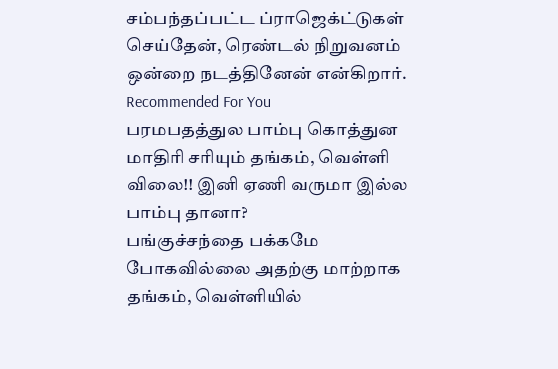சம்பந்தப்பட்ட ப்ராஜெக்ட்டுகள் செய்தேன், ரெண்டல் நிறுவனம் ஒன்றை நடத்தினேன் என்கிறார்.
Recommended For You
பரமபதத்துல பாம்பு கொத்துன மாதிரி சரியும் தங்கம், வெள்ளி விலை!! இனி ஏணி வருமா இல்ல பாம்பு தானா?
பங்குச்சந்தை பக்கமே போகவில்லை அதற்கு மாற்றாக தங்கம், வெள்ளியில்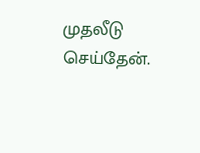முதலீடு செய்தேன்.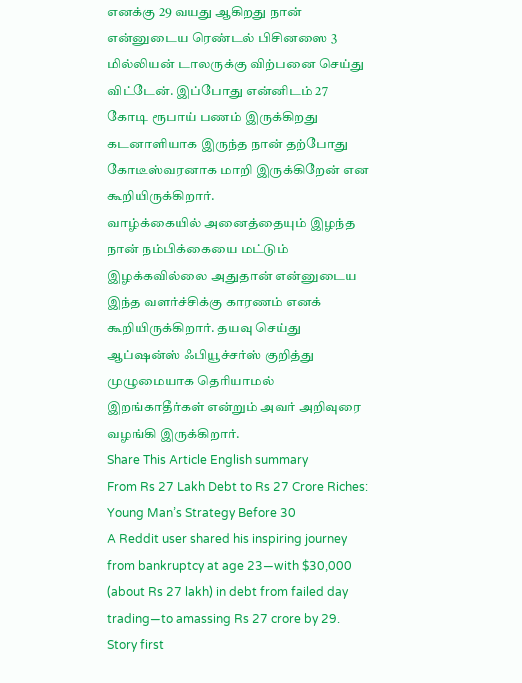எனக்கு 29 வயது ஆகிறது நான் என்னுடைய ரெண்டல் பிசினஸை 3 மில்லியன் டாலருக்கு விற்பனை செய்து விட்டேன். இப்போது என்னிடம் 27 கோடி ரூபாய் பணம் இருக்கிறது கடனாளியாக இருந்த நான் தற்போது கோடீஸ்வரனாக மாறி இருக்கிறேன் என கூறியிருக்கிறார்.
வாழ்க்கையில் அனைத்தையும் இழந்த நான் நம்பிக்கையை மட்டும் இழக்கவில்லை அதுதான் என்னுடைய இந்த வளர்ச்சிக்கு காரணம் எனக் கூறியிருக்கிறார். தயவு செய்து ஆப்ஷன்ஸ் ஃபியூச்சர்ஸ் குறித்து முழுமையாக தெரியாமல் இறங்காதீர்கள் என்றும் அவர் அறிவுரை வழங்கி இருக்கிறார்.
Share This Article English summary
From Rs 27 Lakh Debt to Rs 27 Crore Riches: Young Man’s Strategy Before 30
A Reddit user shared his inspiring journey from bankruptcy at age 23—with $30,000 (about Rs 27 lakh) in debt from failed day trading—to amassing Rs 27 crore by 29. Story first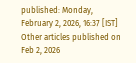published: Monday, February 2, 2026, 16:37 [IST] Other articles published on Feb 2, 2026